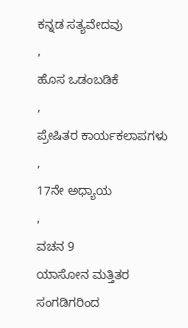ಕನ್ನಡ ಸತ್ಯವೇದವು
,
ಹೊಸ ಒಡಂಬಡಿಕೆ
,
ಪ್ರೇಷಿತರ ಕಾರ್ಯಕಲಾಪಗಳು
,
17ನೇ ಅಧ್ಯಾಯ
,
ವಚನ 9
ಯಾಸೋನ ಮತ್ತಿತರ ಸಂಗಡಿಗರಿಂದ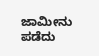ಜಾಮೀನು ಪಡೆದು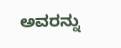ಅವರನ್ನು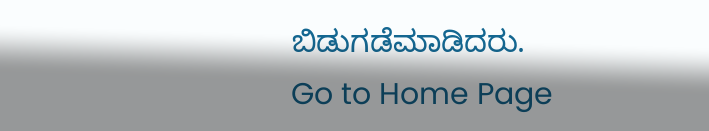ಬಿಡುಗಡೆಮಾಡಿದರು.
Go to Home Page